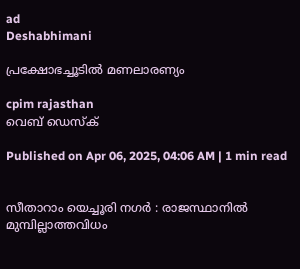ad
Deshabhimani

പ്രക്ഷോഭച്ചൂടിൽ മണലാരണ്യം

cpim rajasthan
വെബ് ഡെസ്ക്

Published on Apr 06, 2025, 04:06 AM | 1 min read


സീതാറാം യെച്ചൂരി നഗർ : രാജസ്ഥാനിൽ മുമ്പില്ലാത്തവിധം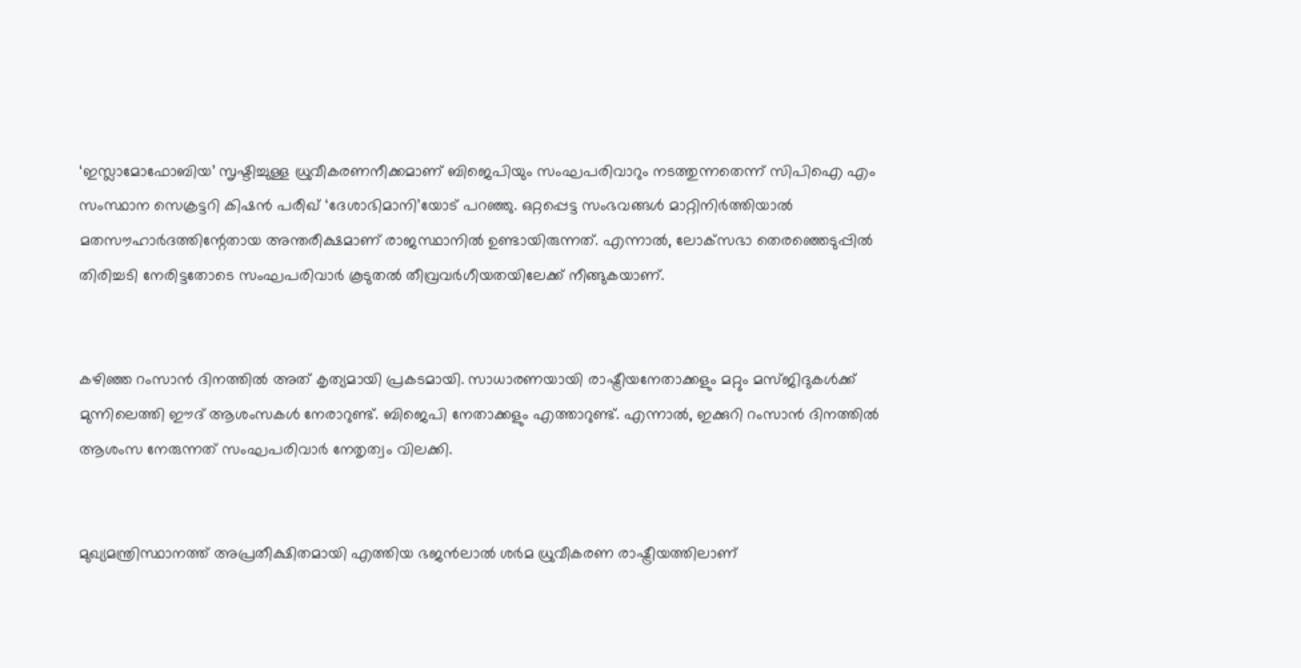‘ഇസ്ലാമോഫോബിയ’ സൃഷ്ടിച്ചുള്ള ധ്രുവീകരണനീക്കമാണ്‌ ബിജെപിയും സംഘപരിവാറും നടത്തുന്നതെന്ന്‌ സിപിഐ എം സംസ്ഥാന സെക്രട്ടറി കിഷൻ പരീഖ്‌ ‘ദേശാഭിമാനി’യോട്‌ പറഞ്ഞു. ഒറ്റപ്പെട്ട സംഭവങ്ങൾ മാറ്റിനിർത്തിയാൽ മതസൗഹാർദത്തിന്റേതായ അന്തരീക്ഷമാണ്‌ രാജസ്ഥാനിൽ ഉണ്ടായിരുന്നത്‌. എന്നാൽ, ലോക്‌സഭാ തെരഞ്ഞെടുപ്പിൽ തിരിച്ചടി നേരിട്ടതോടെ സംഘപരിവാർ കൂടുതൽ തീവ്രവർഗീയതയിലേക്ക്‌ നീങ്ങുകയാണ്‌.


കഴിഞ്ഞ റംസാൻ ദിനത്തിൽ അത്‌ കൃത്യമായി പ്രകടമായി. സാധാരണയായി രാഷ്ട്രീയനേതാക്കളും മറ്റും മസ്‌ജിദുകൾക്ക്‌ മുന്നിലെത്തി ഈദ്‌ ആശംസകൾ നേരാറുണ്ട്‌. ബിജെപി നേതാക്കളും എത്താറുണ്ട്‌. എന്നാൽ, ഇക്കുറി റംസാൻ ദിനത്തിൽ ആശംസ നേരുന്നത്‌ സംഘപരിവാർ നേതൃത്വം വിലക്കി.


മുഖ്യമന്ത്രിസ്ഥാനത്ത്‌ അപ്രതീക്ഷിതമായി എത്തിയ ഭജൻലാൽ ശർമ ധ്രുവീകരണ രാഷ്ട്രീയത്തിലാണ്‌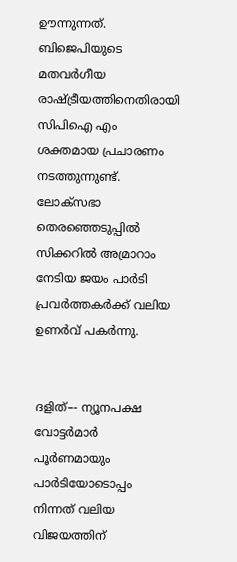ഊന്നുന്നത്‌. ബിജെപിയുടെ മതവർഗീയ രാഷ്ട്രീയത്തിനെതിരായി സിപിഐ എം ശക്തമായ പ്രചാരണം നടത്തുന്നുണ്ട്‌. ലോക്‌സഭാ തെരഞ്ഞെടുപ്പിൽ സിക്കറിൽ അമ്രാറാം നേടിയ ജയം പാർടി പ്രവർത്തകർക്ക്‌ വലിയ ഉണർവ്‌ പകർന്നു.


ദളിത്‌–- ന്യൂനപക്ഷ വോട്ടർമാർ പൂർണമായും പാർടിയോടൊപ്പം നിന്നത്‌ വലിയ വിജയത്തിന്‌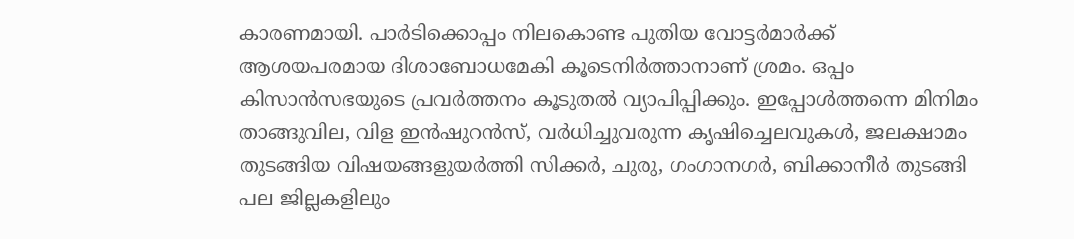കാരണമായി. പാർടിക്കൊപ്പം നിലകൊണ്ട പുതിയ വോട്ടർമാർക്ക്‌ ആശയപരമായ ദിശാബോധമേകി കൂടെനിർത്താനാണ്‌ ശ്രമം. ഒപ്പം കിസാൻസഭയുടെ പ്രവർത്തനം കൂടുതൽ വ്യാപിപ്പിക്കും. ഇപ്പോൾത്തന്നെ മിനിമം താങ്ങുവില, വിള ഇൻഷുറൻസ്‌, വർധിച്ചുവരുന്ന കൃഷിച്ചെലവുകൾ, ജലക്ഷാമം തുടങ്ങിയ വിഷയങ്ങളുയർത്തി സിക്കർ, ചുരു, ഗംഗാനഗർ, ബിക്കാനീർ തുടങ്ങി പല ജില്ലകളിലും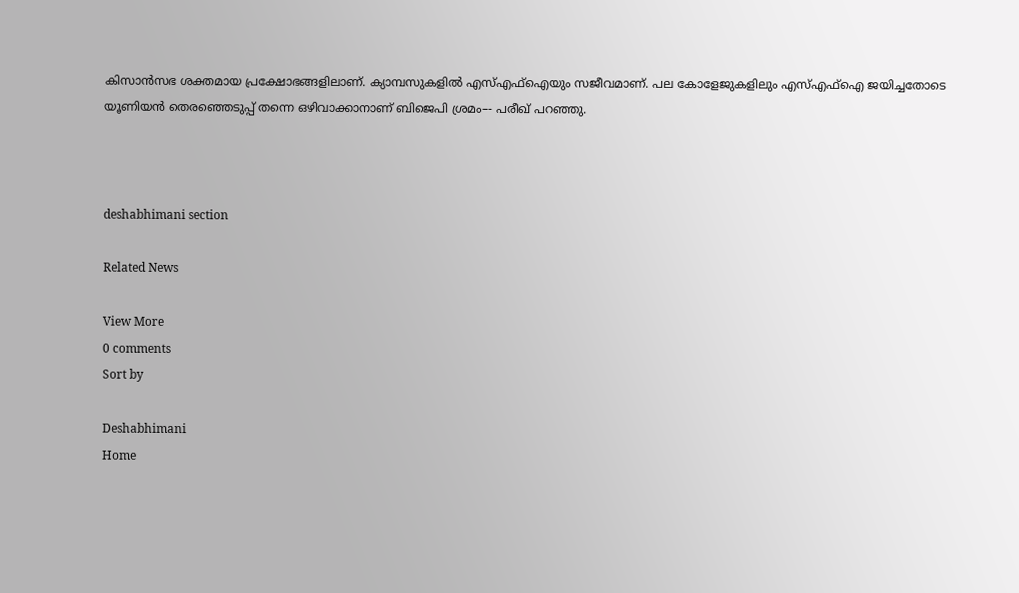കിസാൻസഭ ശക്തമായ പ്രക്ഷോഭങ്ങളിലാണ്‌. ക്യാമ്പസുകളിൽ എസ്‌എഫ്ഐയും സജീവമാണ്‌. പല കോളേജുകളിലും എസ്‌എഫ്‌ഐ ജയിച്ചതോടെ യൂണിയൻ തെരഞ്ഞെടുപ്പ്‌ തന്നെ ഒഴിവാക്കാനാണ്‌ ബിജെപി ശ്രമം–- പരീഖ്‌ പറഞ്ഞു.



deshabhimani section

Related News

View More
0 comments
Sort by

Deshabhimani
Home